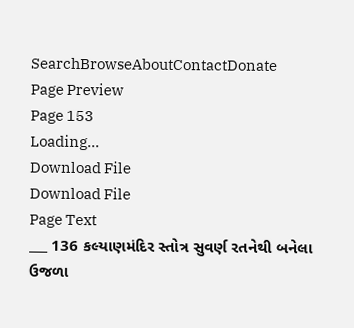SearchBrowseAboutContactDonate
Page Preview
Page 153
Loading...
Download File
Download File
Page Text
___ 136 કલ્યાણમંદિર સ્તોત્ર સુવર્ણ રતનેથી બનેલા ઉજળા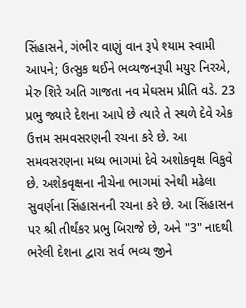સિંહાસને, ગંભીર વાણું વાન રૂપે શ્યામ સ્વામી આપને; ઉત્સુક થઈને ભવ્યજનરૂપી મયુર નિરએ, મેરુ શિરે અતિ ગાજતા નવ મેઘસમ પ્રીતિ વડે. 23 પ્રભુ જ્યારે દેશના આપે છે ત્યારે તે સ્થળે દેવે એક ઉત્તમ સમવસરણની રચના કરે છે. આ સમવસરણના મધ્ય ભાગમાં દેવે અશોકવૃક્ષ વિકુવે છે. અશેકવૃક્ષના નીચેના ભાગમાં રનેથી મઢેલા સુવર્ણના સિંહાસનની રચના કરે છે. આ સિંહાસન પર શ્રી તીર્થંકર પ્રભુ બિરાજે છે, અને "3" નાદથી ભરેલી દેશના દ્વારા સર્વ ભવ્ય જીને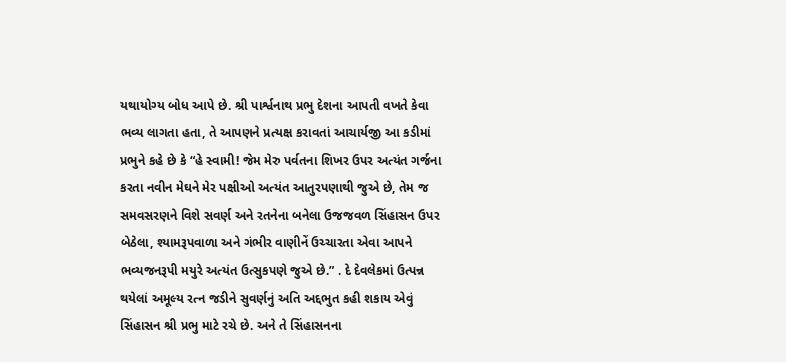યથાયોગ્ય બોધ આપે છે. શ્રી પાર્શ્વનાથ પ્રભુ દેશના આપતી વખતે કેવા ભવ્ય લાગતા હતા, તે આપણને પ્રત્યક્ષ કરાવતાં આચાર્યજી આ કડીમાં પ્રભુને કહે છે કે “હે સ્વામી! જેમ મેરુ પર્વતના શિખર ઉપર અત્યંત ગર્જના કરતા નવીન મેઘને મેર પક્ષીઓ અત્યંત આતુરપણાથી જુએ છે, તેમ જ સમવસરણને વિશે સવર્ણ અને રતનેના બનેલા ઉજજવળ સિંહાસન ઉપર બેઠેલા, શ્યામરૂપવાળા અને ગંભીર વાણીનેં ઉચ્ચારતા એવા આપને ભવ્યજનરૂપી મયુરે અત્યંત ઉત્સુકપણે જુએ છે.” . દે દેવલેકમાં ઉત્પન્ન થયેલાં અમૂલ્ય રત્ન જડીને સુવર્ણનું અતિ અદ્દભુત કહી શકાય એવું સિંહાસન શ્રી પ્રભુ માટે રચે છે. અને તે સિંહાસનના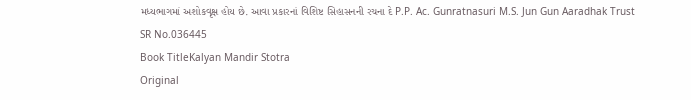મધ્યભાગમાં અશોકવૃક્ષ હોય છે. આવા પ્રકારનાં વિશિષ્ટ સિહાસનની રચના દે P.P. Ac. Gunratnasuri M.S. Jun Gun Aaradhak Trust
SR No.036445
Book TitleKalyan Mandir Stotra
Original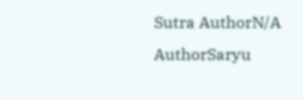Sutra AuthorN/A
AuthorSaryu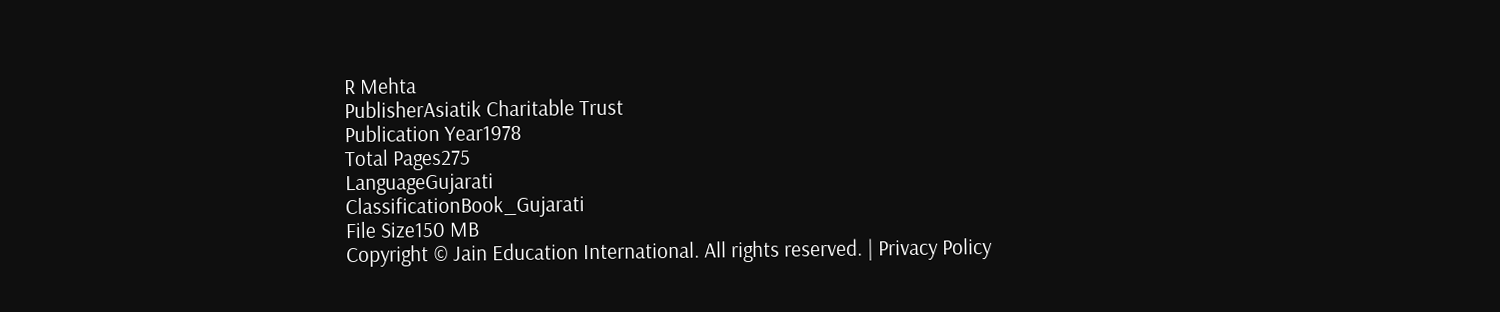R Mehta
PublisherAsiatik Charitable Trust
Publication Year1978
Total Pages275
LanguageGujarati
ClassificationBook_Gujarati
File Size150 MB
Copyright © Jain Education International. All rights reserved. | Privacy Policy